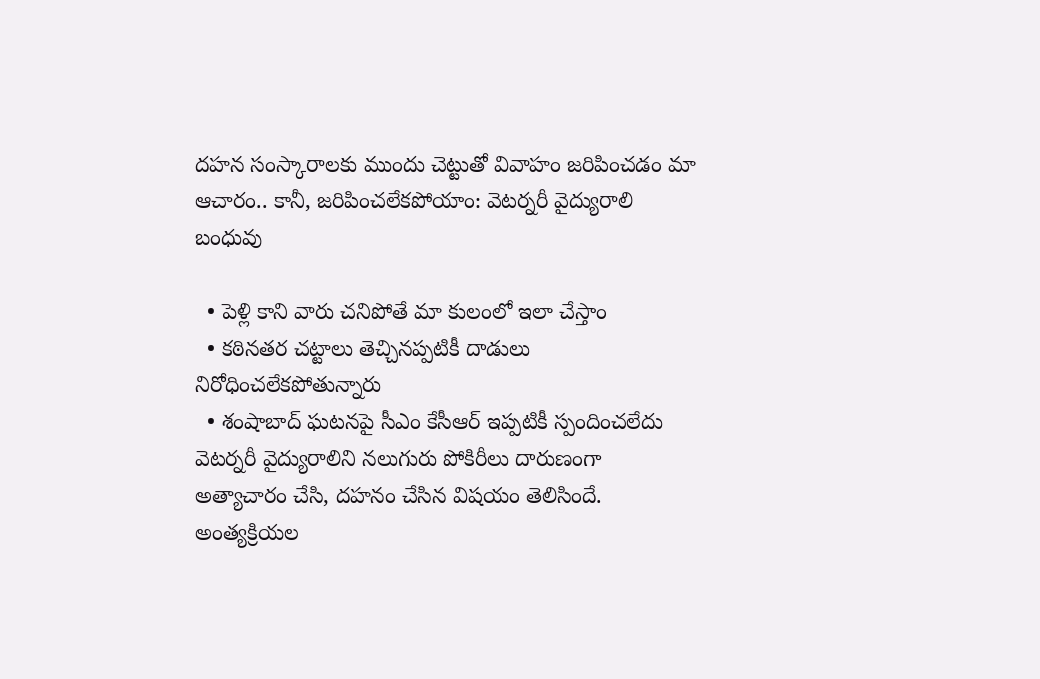దహన సంస్కారాలకు ముందు చెట్టుతో వివాహం జరిపించడం మా ఆచారం.. కానీ, జరిపించలేకపోయాం: వెటర్నరీ వైద్యురాలి బంధువు

  • పెళ్లి కాని వారు చనిపోతే మా కులంలో ఇలా చేస్తాం
  • కఠినతర చట్టాలు తెచ్చినప్పటికీ దాడులు నిరోధించలేకపోతున్నారు
  • శంషాబాద్ ఘటనపై సీఎం కేసీఆర్ ఇప్పటికీ స్పందించలేదు
వెటర్నరీ వైద్యురాలిని నలుగురు పోకిరీలు దారుణంగా అత్యాచారం చేసి, దహనం చేసిన విషయం తెలిసిందే. అంత్యక్రియల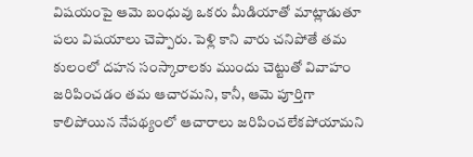విషయంపై ఆమె బంధువు ఒకరు మీడియాతో మాట్లాడుతూ పలు విషయాలు చెప్పారు. పెళ్లి కాని వారు చనిపోతే తమ కులంలో దహన సంస్కారాలకు ముందు చెట్టుతో వివాహం జరిపించడం తమ ఆచారమని, కానీ, ఆమె పూర్తిగా కాలిపోయిన నేపథ్యంలో ఆచారాలు జరిపించలేకపోయామని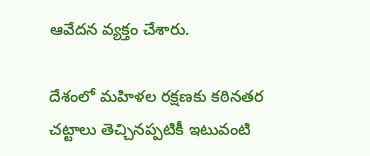ఆవేదన వ్యక్తం చేశారు.

దేశంలో మహిళల రక్షణకు కఠినతర చట్టాలు తెచ్చినప్పటికీ ఇటువంటి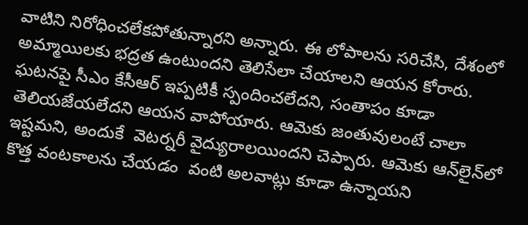వాటిని నిరోధించలేకపోతున్నారని అన్నారు. ఈ లోపాలను సరిచేసి, దేశంలో అమ్మాయిలకు భద్రత ఉంటుందని తెలిసేలా చేయాలని ఆయన కోరారు. ఘటనపై సీఎం కేసీఆర్ ఇప్పటికీ స్పందించలేదని, సంతాపం కూడా తెలియజేయలేదని ఆయన వాపోయారు. ఆమెకు జంతువులంటే చాలా ఇష్టమని, అందుకే  వెటర్నరీ వైద్యురాలయిందని చెప్పారు. ఆమెకు ఆన్‌లైన్‌లో  కొత్త వంటకాలను చేయడం  వంటి అలవాట్లు కూడా ఉన్నాయని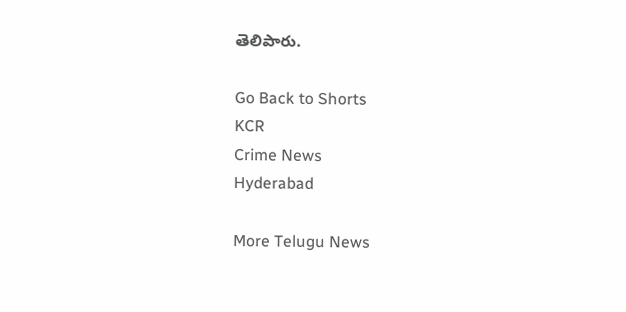తెలిపారు.

Go Back to Shorts
KCR
Crime News
Hyderabad

More Telugu News